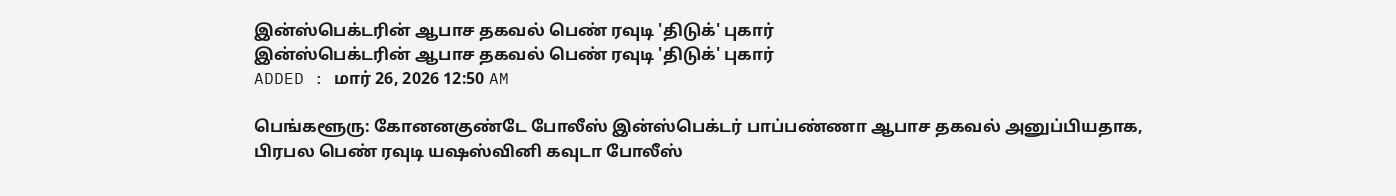இன்ஸ்பெக்டரின் ஆபாச தகவல் பெண் ரவுடி 'திடுக்' புகார்
இன்ஸ்பெக்டரின் ஆபாச தகவல் பெண் ரவுடி 'திடுக்' புகார்
ADDED : மார் 26, 2026 12:50 AM

பெங்களூரு: கோனனகுண்டே போலீஸ் இன்ஸ்பெக்டர் பாப்பண்ணா ஆபாச தகவல் அனுப்பியதாக, பிரபல பெண் ரவுடி யஷஸ்வினி கவுடா போலீஸ்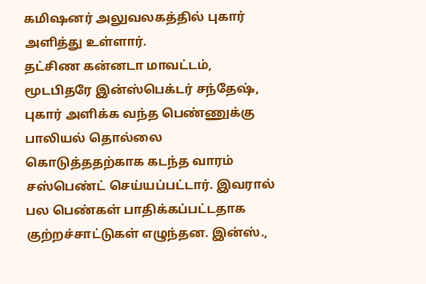கமிஷனர் அலுவலகத்தில் புகார் அளித்து உள்ளார்.
தட்சிண கன்னடா மாவட்டம், மூடபிதரே இன்ஸ்பெக்டர் சந்தேஷ், புகார் அளிக்க வந்த பெண்ணுக்கு பாலியல் தொல்லை கொடுத்ததற்காக கடந்த வாரம் சஸ்பெண்ட் செய்யப்பட்டார். இவரால் பல பெண்கள் பாதிக்கப்பட்டதாக குற்றச்சாட்டுகள் எழுந்தன. இன்ஸ்.,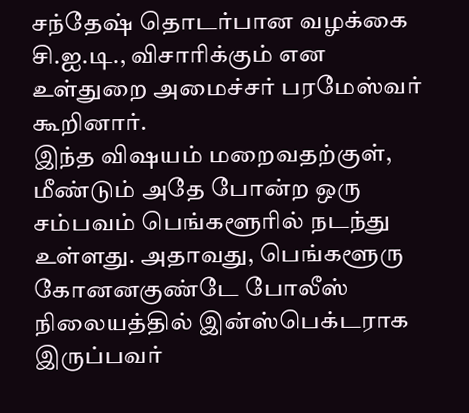சந்தேஷ் தொடர்பான வழக்கை சி.ஐ.டி., விசாரிக்கும் என உள்துறை அமைச்சர் பரமேஸ்வர் கூறினார்.
இந்த விஷயம் மறைவதற்குள், மீண்டும் அதே போன்ற ஒரு சம்பவம் பெங்களூரில் நடந்து உள்ளது. அதாவது, பெங்களூரு கோனனகுண்டே போலீஸ் நிலையத்தில் இன்ஸ்பெக்டராக இருப்பவர்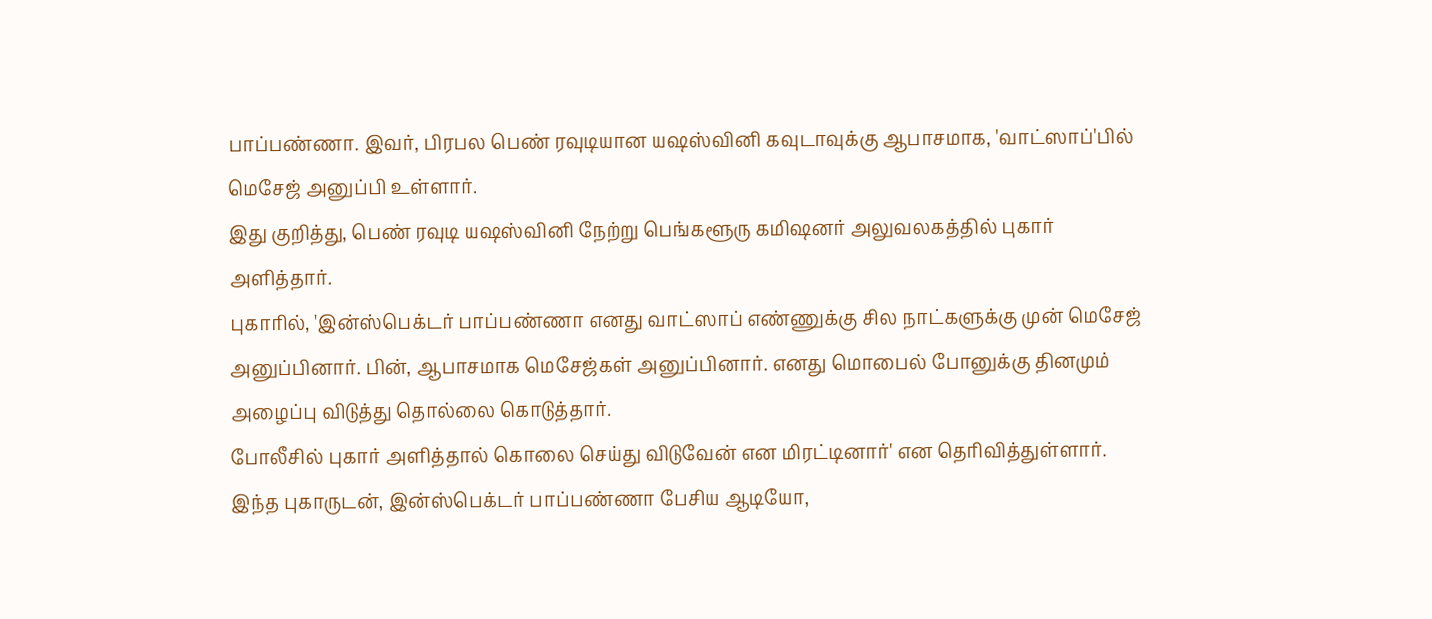பாப்பண்ணா. இவர், பிரபல பெண் ரவுடியான யஷஸ்வினி கவுடாவுக்கு ஆபாசமாக, 'வாட்ஸாப்'பில் மெசேஜ் அனுப்பி உள்ளார்.
இது குறித்து, பெண் ரவுடி யஷஸ்வினி நேற்று பெங்களூரு கமிஷனர் அலுவலகத்தில் புகார் அளித்தார்.
புகாரில், 'இன்ஸ்பெக்டர் பாப்பண்ணா எனது வாட்ஸாப் எண்ணுக்கு சில நாட்களுக்கு முன் மெசேஜ் அனுப்பினார். பின், ஆபாசமாக மெசேஜ்கள் அனுப்பினார். எனது மொபைல் போனுக்கு தினமும் அழைப்பு விடுத்து தொல்லை கொடுத்தார்.
போலீசில் புகார் அளித்தால் கொலை செய்து விடுவேன் என மிரட்டினார்' என தெரிவித்துள்ளார்.
இந்த புகாருடன், இன்ஸ்பெக்டர் பாப்பண்ணா பேசிய ஆடியோ,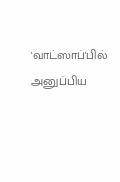'வாட்ஸாப்'பில் அனுப்பிய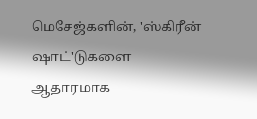மெசேஜ்களின், 'ஸ்கிரீன் ஷாட்'டுகளை ஆதாரமாக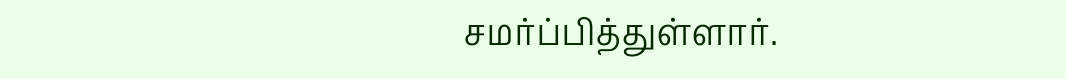சமர்ப்பித்துள்ளார்.